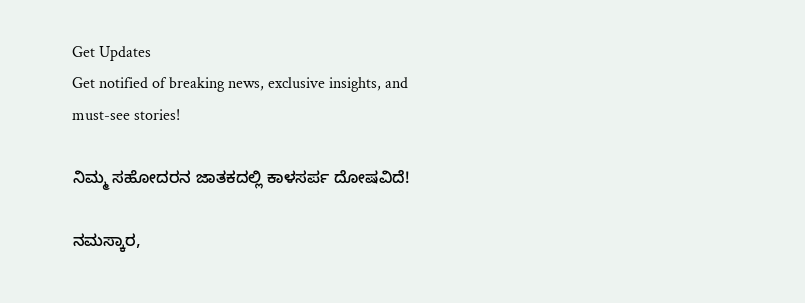Get Updates
Get notified of breaking news, exclusive insights, and must-see stories!

ನಿಮ್ಮ ಸಹೋದರನ ಜಾತಕದಲ್ಲಿ ಕಾಳಸರ್ಪ ದೋಷವಿದೆ!

ನಮಸ್ಕಾರ,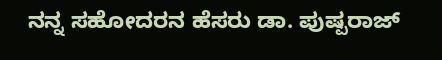ನನ್ನ ಸಹೋದರನ ಹೆಸರು ಡಾ. ಪುಷ್ಪರಾಜ್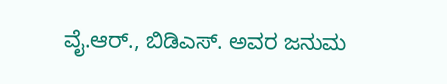ವೈ.ಆರ್., ಬಿಡಿಎಸ್. ಅವರ ಜನುಮ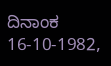ದಿನಾಂಕ 16-10-1982,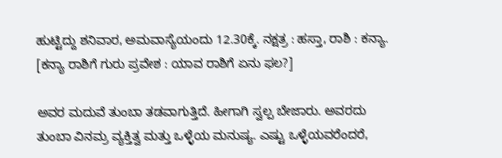ಹುಟ್ಟಿದ್ದು ಶನಿವಾರ, ಅಮವಾಸ್ಯೆಯಂದು 12.30ಕ್ಕೆ. ನಕ್ಷತ್ರ : ಹಸ್ತಾ, ರಾಶಿ : ಕನ್ಯಾ. [ಕನ್ಯಾ ರಾಶಿಗೆ ಗುರು ಪ್ರವೇಶ : ಯಾವ ರಾಶಿಗೆ ಏನು ಫಲ?]

ಅವರ ಮದುವೆ ತುಂಬಾ ತಡವಾಗುತ್ತಿದೆ. ಹೀಗಾಗಿ ಸ್ವಲ್ಪ ಬೇಜಾರು. ಅವರದು ತುಂಬಾ ವಿನಮ್ರ ವ್ಯಕ್ತಿತ್ವ ಮತ್ತು ಒಳ್ಳೆಯ ಮನುಷ್ಯ. ಎಷ್ಟು ಒಳ್ಳೆಯವರೆಂದರೆ,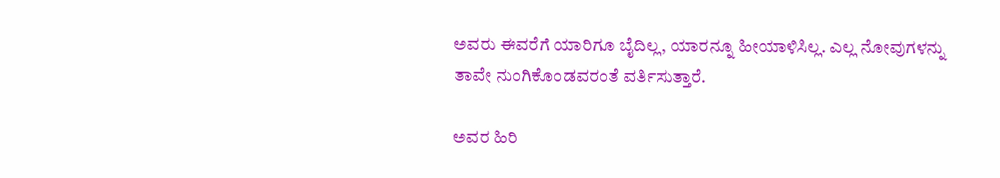ಅವರು ಈವರೆಗೆ ಯಾರಿಗೂ ಬೈದಿಲ್ಲ, ಯಾರನ್ನೂ ಹೀಯಾಳಿಸಿಲ್ಲ. ಎಲ್ಲ ನೋವುಗಳನ್ನು ತಾವೇ ನುಂಗಿಕೊಂಡವರಂತೆ ವರ್ತಿಸುತ್ತಾರೆ.

ಅವರ ಹಿರಿ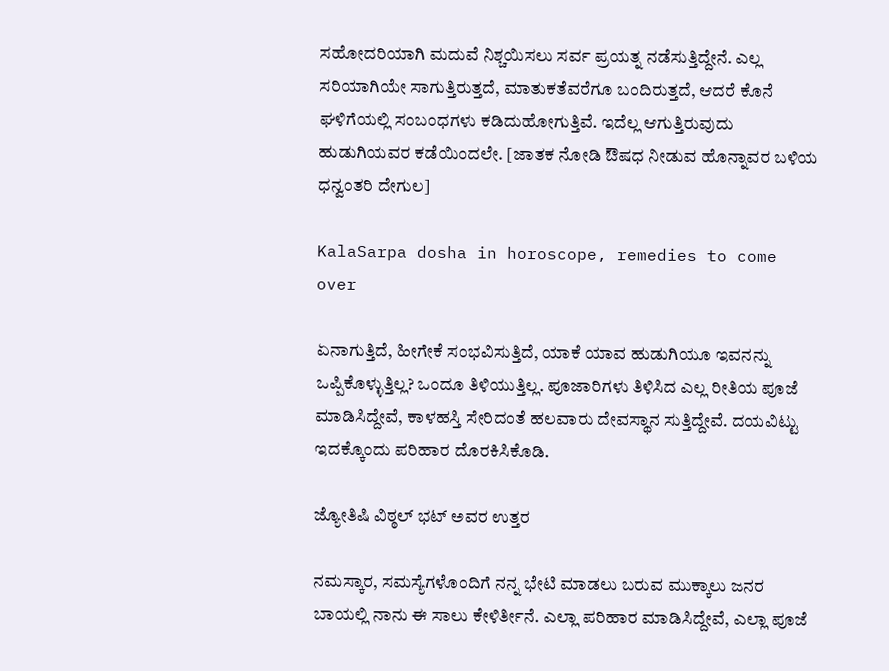ಸಹೋದರಿಯಾಗಿ ಮದುವೆ ನಿಶ್ಚಯಿಸಲು ಸರ್ವ ಪ್ರಯತ್ನ ನಡೆಸುತ್ತಿದ್ದೇನೆ. ಎಲ್ಲ ಸರಿಯಾಗಿಯೇ ಸಾಗುತ್ತಿರುತ್ತದೆ, ಮಾತುಕತೆವರೆಗೂ ಬಂದಿರುತ್ತದೆ, ಆದರೆ ಕೊನೆ ಘಳಿಗೆಯಲ್ಲಿ ಸಂಬಂಧಗಳು ಕಡಿದುಹೋಗುತ್ತಿವೆ. ಇದೆಲ್ಲ ಆಗುತ್ತಿರುವುದು ಹುಡುಗಿಯವರ ಕಡೆಯಿಂದಲೇ. [ಜಾತಕ ನೋಡಿ ಔಷಧ ನೀಡುವ ಹೊನ್ನಾವರ ಬಳಿಯ ಧನ್ವಂತರಿ ದೇಗುಲ]

KalaSarpa dosha in horoscope, remedies to come over

ಏನಾಗುತ್ತಿದೆ, ಹೀಗೇಕೆ ಸಂಭವಿಸುತ್ತಿದೆ, ಯಾಕೆ ಯಾವ ಹುಡುಗಿಯೂ ಇವನನ್ನು ಒಪ್ಪಿಕೊಳ್ಳುತ್ತಿಲ್ಲ? ಒಂದೂ ತಿಳಿಯುತ್ತಿಲ್ಲ. ಪೂಜಾರಿಗಳು ತಿಳಿಸಿದ ಎಲ್ಲ ರೀತಿಯ ಪೂಜೆ ಮಾಡಿಸಿದ್ದೇವೆ, ಕಾಳಹಸ್ತಿ ಸೇರಿದಂತೆ ಹಲವಾರು ದೇವಸ್ಥಾನ ಸುತ್ತಿದ್ದೇವೆ. ದಯವಿಟ್ಟು ಇದಕ್ಕೊಂದು ಪರಿಹಾರ ದೊರಕಿಸಿಕೊಡಿ.

ಜ್ಯೋತಿಷಿ ವಿಠ್ಠಲ್ ಭಟ್ ಅವರ ಉತ್ತರ

ನಮಸ್ಕಾರ, ಸಮಸ್ಯೆಗಳೊಂದಿಗೆ ನನ್ನ ಭೇಟಿ ಮಾಡಲು ಬರುವ ಮುಕ್ಕಾಲು ಜನರ ಬಾಯಲ್ಲಿ ನಾನು ಈ ಸಾಲು ಕೇಳಿರ್ತೀನೆ. ಎಲ್ಲಾ ಪರಿಹಾರ ಮಾಡಿಸಿದ್ದೇವೆ, ಎಲ್ಲಾ ಪೂಜೆ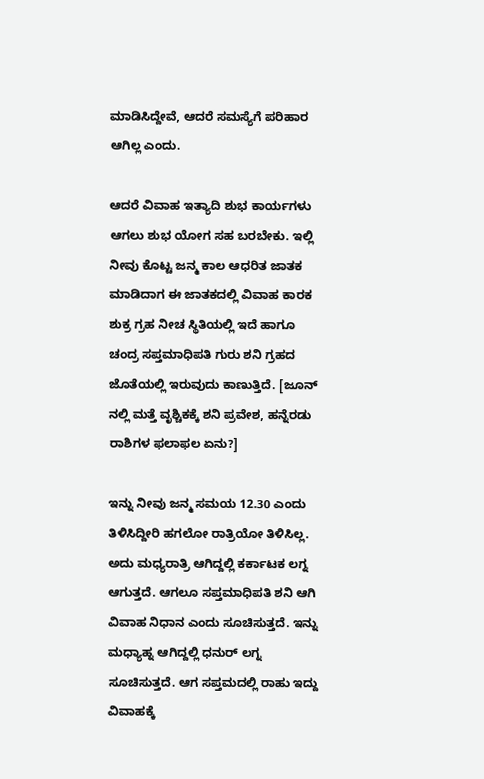ಮಾಡಿಸಿದ್ದೇವೆ, ಆದರೆ ಸಮಸ್ಯೆಗೆ ಪರಿಹಾರ ಆಗಿಲ್ಲ ಎಂದು.

ಆದರೆ ವಿವಾಹ ಇತ್ಯಾದಿ ಶುಭ ಕಾರ್ಯಗಳು ಆಗಲು ಶುಭ ಯೋಗ ಸಹ ಬರಬೇಕು. ಇಲ್ಲಿ ನೀವು ಕೊಟ್ಟ ಜನ್ಮ ಕಾಲ ಆಧರಿತ ಜಾತಕ ಮಾಡಿದಾಗ ಈ ಜಾತಕದಲ್ಲಿ ವಿವಾಹ ಕಾರಕ ಶುಕ್ರ ಗ್ರಹ ನೀಚ ಸ್ಥಿತಿಯಲ್ಲಿ ಇದೆ ಹಾಗೂ ಚಂದ್ರ ಸಪ್ತಮಾಧಿಪತಿ ಗುರು ಶನಿ ಗ್ರಹದ ಜೊತೆಯಲ್ಲಿ ಇರುವುದು ಕಾಣುತ್ತಿದೆ. [ಜೂನ್ ನಲ್ಲಿ ಮತ್ತೆ ವೃಶ್ಚಿಕಕ್ಕೆ ಶನಿ ಪ್ರವೇಶ, ಹನ್ನೆರಡು ರಾಶಿಗಳ ಫಲಾಫಲ ಏನು?]

ಇನ್ನು ನೀವು ಜನ್ಮ ಸಮಯ 12.30 ಎಂದು ತಿಳಿಸಿದ್ದೀರಿ ಹಗಲೋ ರಾತ್ರಿಯೋ ತಿಳಿಸಿಲ್ಲ. ಅದು ಮಧ್ಯರಾತ್ರಿ ಆಗಿದ್ದಲ್ಲಿ ಕರ್ಕಾಟಕ ಲಗ್ನ ಆಗುತ್ತದೆ. ಆಗಲೂ ಸಪ್ತಮಾಧಿಪತಿ ಶನಿ ಆಗಿ ವಿವಾಹ ನಿಧಾನ ಎಂದು ಸೂಚಿಸುತ್ತದೆ. ಇನ್ನು ಮಧ್ಯಾಹ್ನ ಆಗಿದ್ದಲ್ಲಿ ಧನುರ್ ಲಗ್ನ ಸೂಚಿಸುತ್ತದೆ. ಆಗ ಸಪ್ತಮದಲ್ಲಿ ರಾಹು ಇದ್ದು ವಿವಾಹಕ್ಕೆ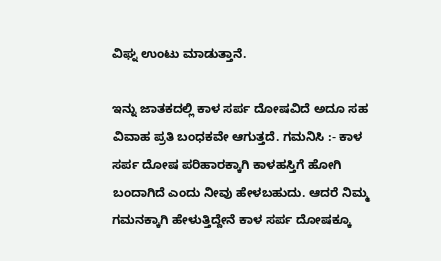ವಿಘ್ನ ಉಂಟು ಮಾಡುತ್ತಾನೆ.

ಇನ್ನು ಜಾತಕದಲ್ಲಿ ಕಾಳ ಸರ್ಪ ದೋಷವಿದೆ ಅದೂ ಸಹ ವಿವಾಹ ಪ್ರತಿ ಬಂಧಕವೇ ಆಗುತ್ತದೆ. ಗಮನಿಸಿ :- ಕಾಳ ಸರ್ಪ ದೋಷ ಪರಿಹಾರಕ್ಕಾಗಿ ಕಾಳಹಸ್ತಿಗೆ ಹೋಗಿ ಬಂದಾಗಿದೆ ಎಂದು ನೀವು ಹೇಳಬಹುದು. ಆದರೆ ನಿಮ್ಮ ಗಮನಕ್ಕಾಗಿ ಹೇಳುತ್ತಿದ್ದೇನೆ ಕಾಳ ಸರ್ಪ ದೋಷಕ್ಕೂ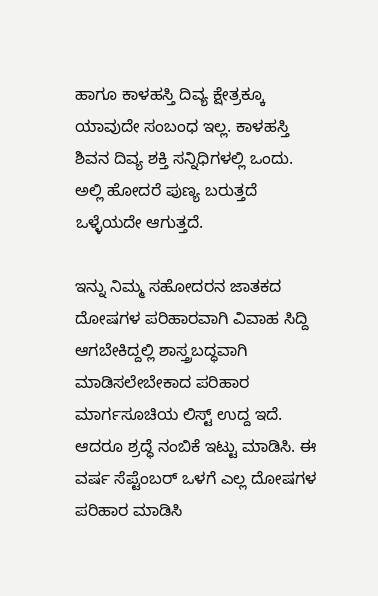ಹಾಗೂ ಕಾಳಹಸ್ತಿ ದಿವ್ಯ ಕ್ಷೇತ್ರಕ್ಕೂ ಯಾವುದೇ ಸಂಬಂಧ ಇಲ್ಲ. ಕಾಳಹಸ್ತಿ ಶಿವನ ದಿವ್ಯ ಶಕ್ತಿ ಸನ್ನಿಧಿಗಳಲ್ಲಿ ಒಂದು. ಅಲ್ಲಿ ಹೋದರೆ ಪುಣ್ಯ ಬರುತ್ತದೆ ಒಳ್ಳೆಯದೇ ಆಗುತ್ತದೆ.

ಇನ್ನು ನಿಮ್ಮ ಸಹೋದರನ ಜಾತಕದ ದೋಷಗಳ ಪರಿಹಾರವಾಗಿ ವಿವಾಹ ಸಿದ್ದಿ ಆಗಬೇಕಿದ್ದಲ್ಲಿ ಶಾಸ್ತ್ರಬದ್ಧವಾಗಿ ಮಾಡಿಸಲೇಬೇಕಾದ ಪರಿಹಾರ ಮಾರ್ಗಸೂಚಿಯ ಲಿಸ್ಟ್ ಉದ್ದ ಇದೆ. ಆದರೂ ಶ್ರದ್ಧೆ ನಂಬಿಕೆ ಇಟ್ಟು ಮಾಡಿಸಿ. ಈ ವರ್ಷ ಸೆಪ್ಟೆಂಬರ್ ಒಳಗೆ ಎಲ್ಲ ದೋಷಗಳ ಪರಿಹಾರ ಮಾಡಿಸಿ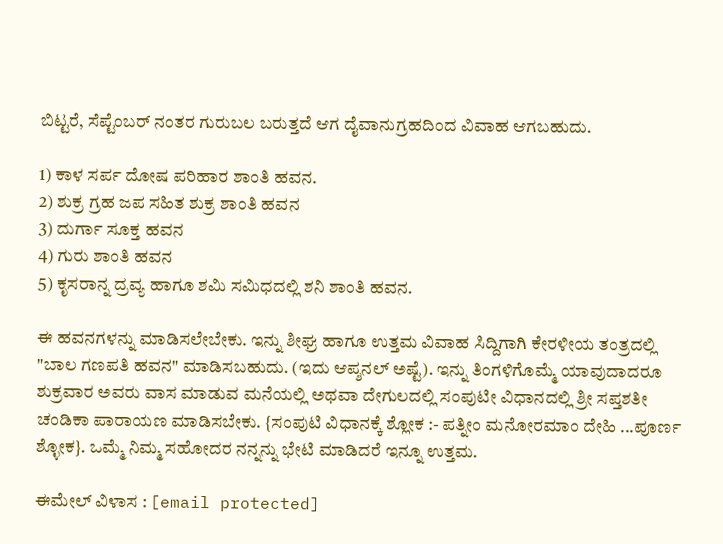ಬಿಟ್ಟರೆ, ಸೆಪ್ಟೆಂಬರ್ ನಂತರ ಗುರುಬಲ ಬರುತ್ತದೆ ಆಗ ದೈವಾನುಗ್ರಹದಿಂದ ವಿವಾಹ ಆಗಬಹುದು.

1) ಕಾಳ ಸರ್ಪ ದೋಷ ಪರಿಹಾರ ಶಾಂತಿ ಹವನ.
2) ಶುಕ್ರ ಗ್ರಹ ಜಪ ಸಹಿತ ಶುಕ್ರ ಶಾಂತಿ ಹವನ
3) ದುರ್ಗಾ ಸೂಕ್ತ ಹವನ
4) ಗುರು ಶಾಂತಿ ಹವನ
5) ಕೃಸರಾನ್ನ ದ್ರವ್ಯ ಹಾಗೂ ಶಮಿ ಸಮಿಧದಲ್ಲಿ ಶನಿ ಶಾಂತಿ ಹವನ.

ಈ ಹವನಗಳನ್ನು ಮಾಡಿಸಲೇಬೇಕು. ಇನ್ನು ಶೀಘ್ರ ಹಾಗೂ ಉತ್ತಮ ವಿವಾಹ ಸಿದ್ದಿಗಾಗಿ ಕೇರಳೀಯ ತಂತ್ರದಲ್ಲಿ "ಬಾಲ ಗಣಪತಿ ಹವನ" ಮಾಡಿಸಬಹುದು. (ಇದು ಆಪ್ಶನಲ್ ಅಷ್ಟೆ). ಇನ್ನು ತಿಂಗಳಿಗೊಮ್ಮೆ ಯಾವುದಾದರೂ ಶುಕ್ರವಾರ ಅವರು ವಾಸ ಮಾಡುವ ಮನೆಯಲ್ಲಿ ಅಥವಾ ದೇಗುಲದಲ್ಲಿ ಸಂಪುಟೀ ವಿಧಾನದಲ್ಲಿ ಶ್ರೀ ಸಪ್ತಶತೀ ಚಂಡಿಕಾ ಪಾರಾಯಣ ಮಾಡಿಸಬೇಕು. {ಸಂಪುಟಿ ವಿಧಾನಕ್ಕೆ ಶ್ಲೋಕ :- ಪತ್ನೀಂ ಮನೋರಮಾಂ ದೇಹಿ ...ಪೂರ್ಣ ಶ್ಳೋಕ}. ಒಮ್ಮೆ ನಿಮ್ಮ ಸಹೋದರ ನನ್ನನ್ನು ಭೇಟಿ ಮಾಡಿದರೆ ಇನ್ನೂ ಉತ್ತಮ.

ಈಮೇಲ್ ವಿಳಾಸ : [email protected]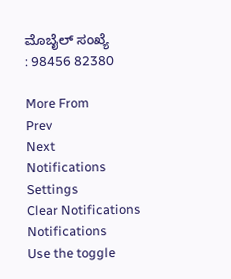ಮೊಬೈಲ್ ಸಂಖ್ಯೆ
: 98456 82380

More From
Prev
Next
Notifications
Settings
Clear Notifications
Notifications
Use the toggle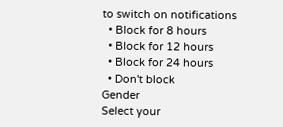to switch on notifications
  • Block for 8 hours
  • Block for 12 hours
  • Block for 24 hours
  • Don't block
Gender
Select your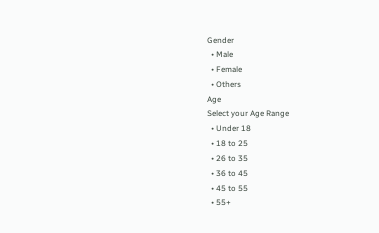Gender
  • Male
  • Female
  • Others
Age
Select your Age Range
  • Under 18
  • 18 to 25
  • 26 to 35
  • 36 to 45
  • 45 to 55
  • 55+